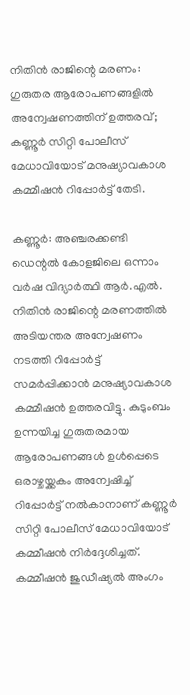നിതിൻ രാജിന്റെ മരണം: ഗുരുതര ആരോപണങ്ങളിൽ അന്വേഷണത്തിന് ഉത്തരവ്; കണ്ണൂർ സിറ്റി പോലീസ് മേധാവിയോട് മനുഷ്യാവകാശ കമ്മീഷൻ റിപ്പോർട്ട് തേടി.

കണ്ണൂർ: അഞ്ചരക്കണ്ടി ഡെന്റൽ കോളജിലെ ഒന്നാം വർഷ വിദ്യാർത്ഥി ആർ.എൽ. നിതിൻ രാജിന്റെ മരണത്തിൽ അടിയന്തര അന്വേഷണം നടത്തി റിപ്പോർട്ട് സമർപ്പിക്കാൻ മനുഷ്യാവകാശ കമ്മീഷൻ ഉത്തരവിട്ടു. കുടുംബം ഉന്നയിച്ച ഗുരുതരമായ ആരോപണങ്ങൾ ഉൾപ്പെടെ ഒരാഴ്ചയ്ക്കകം അന്വേഷിച്ച് റിപ്പോർട്ട് നൽകാനാണ് കണ്ണൂർ സിറ്റി പോലീസ് മേധാവിയോട് കമ്മീഷൻ നിർദ്ദേശിച്ചത്. കമ്മീഷൻ ജുഡീഷ്യൽ അംഗം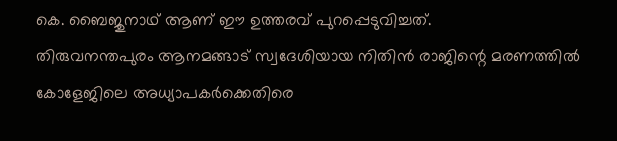കെ. ബൈജുനാഥ് ആണ് ഈ ഉത്തരവ് പുറപ്പെടുവിച്ചത്.
തിരുവനന്തപുരം ആനമങ്ങാട് സ്വദേശിയായ നിതിൻ രാജിന്റെ മരണത്തിൽ കോളേജിലെ അധ്യാപകർക്കെതിരെ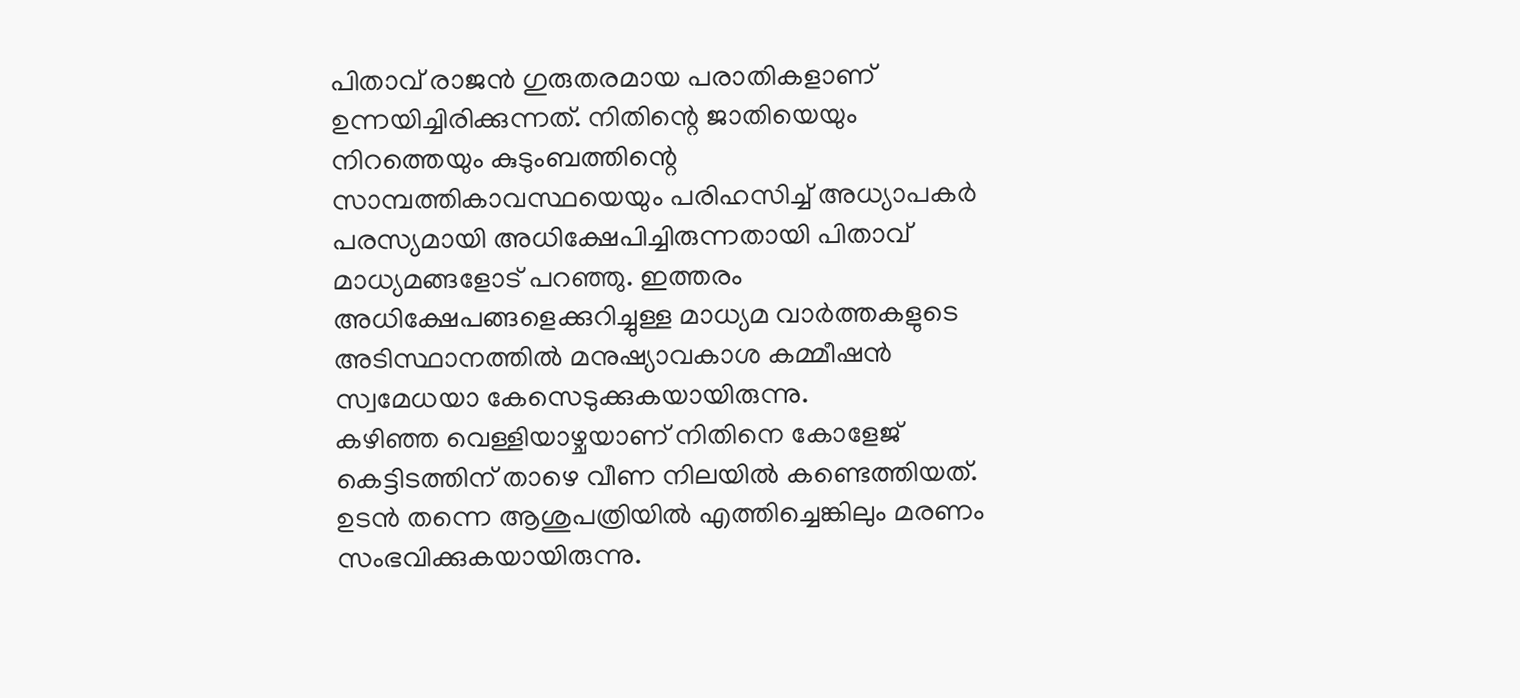പിതാവ് രാജൻ ഗുരുതരമായ പരാതികളാണ് ഉന്നയിച്ചിരിക്കുന്നത്. നിതിന്റെ ജാതിയെയും നിറത്തെയും കുടുംബത്തിന്റെ സാമ്പത്തികാവസ്ഥയെയും പരിഹസിച്ച് അധ്യാപകർ പരസ്യമായി അധിക്ഷേപിച്ചിരുന്നതായി പിതാവ് മാധ്യമങ്ങളോട് പറഞ്ഞു. ഇത്തരം അധിക്ഷേപങ്ങളെക്കുറിച്ചുള്ള മാധ്യമ വാർത്തകളുടെ അടിസ്ഥാനത്തിൽ മനുഷ്യാവകാശ കമ്മീഷൻ സ്വമേധയാ കേസെടുക്കുകയായിരുന്നു.
കഴിഞ്ഞ വെള്ളിയാഴ്ചയാണ് നിതിനെ കോളേജ് കെട്ടിടത്തിന് താഴെ വീണ നിലയിൽ കണ്ടെത്തിയത്. ഉടൻ തന്നെ ആശുപത്രിയിൽ എത്തിച്ചെങ്കിലും മരണം സംഭവിക്കുകയായിരുന്നു.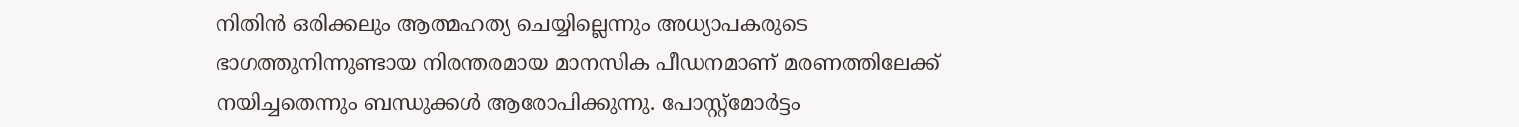നിതിൻ ഒരിക്കലും ആത്മഹത്യ ചെയ്യില്ലെന്നും അധ്യാപകരുടെ ഭാഗത്തുനിന്നുണ്ടായ നിരന്തരമായ മാനസിക പീഡനമാണ് മരണത്തിലേക്ക് നയിച്ചതെന്നും ബന്ധുക്കൾ ആരോപിക്കുന്നു. പോസ്റ്റ്മോർട്ടം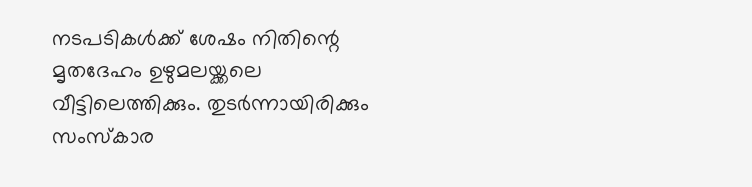നടപടികൾക്ക് ശേഷം നിതിന്റെ മൃതദേഹം ഉഴുമലയ്ക്കലെ വീട്ടിലെത്തിക്കും. തുടർന്നായിരിക്കും സംസ്കാര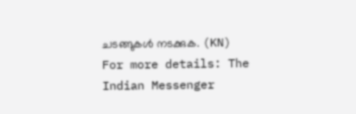ചടങ്ങുകൾ നടക്കുക. (KN)
For more details: The Indian Messenger